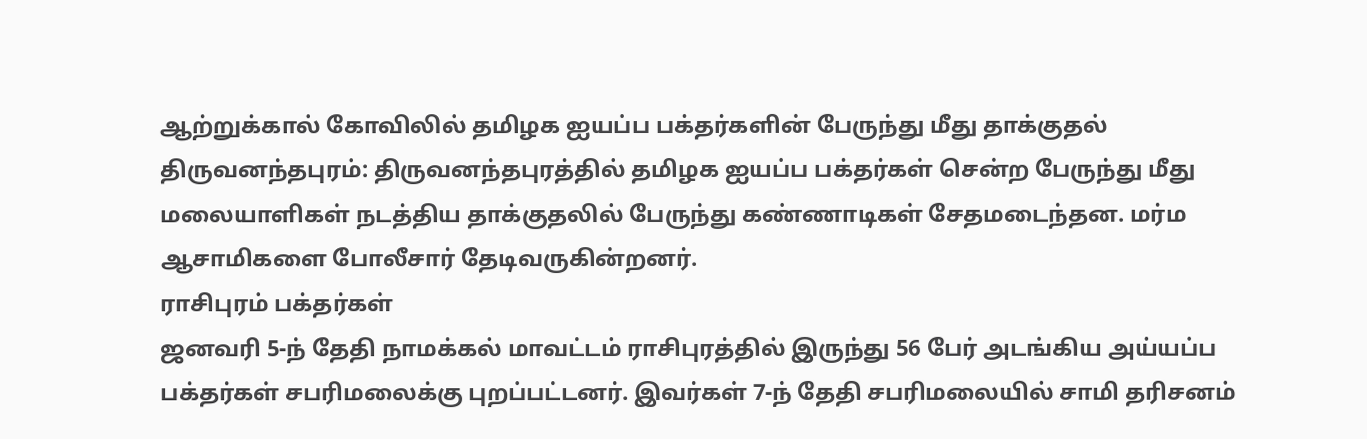ஆற்றுக்கால் கோவிலில் தமிழக ஐயப்ப பக்தர்களின் பேருந்து மீது தாக்குதல்
திருவனந்தபுரம்: திருவனந்தபுரத்தில் தமிழக ஐயப்ப பக்தர்கள் சென்ற பேருந்து மீது மலையாளிகள் நடத்திய தாக்குதலில் பேருந்து கண்ணாடிகள் சேதமடைந்தன. மர்ம ஆசாமிகளை போலீசார் தேடிவருகின்றனர்.
ராசிபுரம் பக்தர்கள்
ஜனவரி 5-ந் தேதி நாமக்கல் மாவட்டம் ராசிபுரத்தில் இருந்து 56 பேர் அடங்கிய அய்யப்ப பக்தர்கள் சபரிமலைக்கு புறப்பட்டனர். இவர்கள் 7-ந் தேதி சபரிமலையில் சாமி தரிசனம்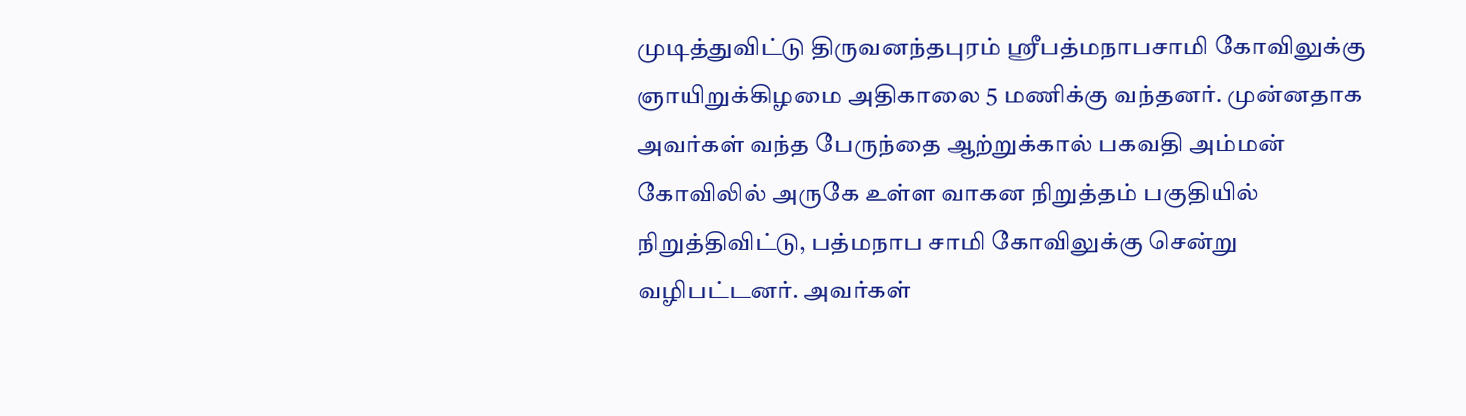முடித்துவிட்டு திருவனந்தபுரம் ஸ்ரீபத்மநாபசாமி கோவிலுக்கு ஞாயிறுக்கிழமை அதிகாலை 5 மணிக்கு வந்தனர். முன்னதாக அவர்கள் வந்த பேருந்தை ஆற்றுக்கால் பகவதி அம்மன் கோவிலில் அருகே உள்ள வாகன நிறுத்தம் பகுதியில் நிறுத்திவிட்டு, பத்மநாப சாமி கோவிலுக்கு சென்று வழிபட்டனர். அவர்கள்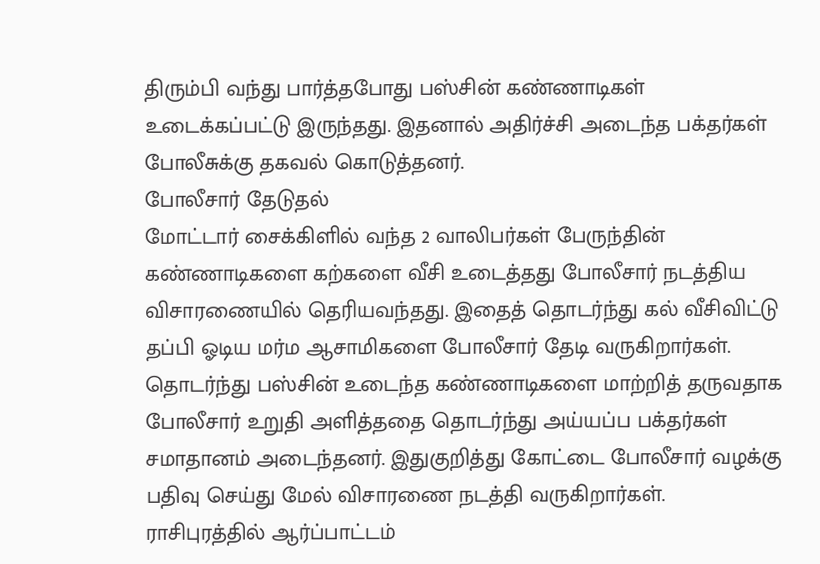திரும்பி வந்து பார்த்தபோது பஸ்சின் கண்ணாடிகள் உடைக்கப்பட்டு இருந்தது. இதனால் அதிர்ச்சி அடைந்த பக்தர்கள் போலீசுக்கு தகவல் கொடுத்தனர்.
போலீசார் தேடுதல்
மோட்டார் சைக்கிளில் வந்த 2 வாலிபர்கள் பேருந்தின் கண்ணாடிகளை கற்களை வீசி உடைத்தது போலீசார் நடத்திய விசாரணையில் தெரியவந்தது. இதைத் தொடர்ந்து கல் வீசிவிட்டு தப்பி ஓடிய மர்ம ஆசாமிகளை போலீசார் தேடி வருகிறார்கள்.
தொடர்ந்து பஸ்சின் உடைந்த கண்ணாடிகளை மாற்றித் தருவதாக போலீசார் உறுதி அளித்ததை தொடர்ந்து அய்யப்ப பக்தர்கள் சமாதானம் அடைந்தனர். இதுகுறித்து கோட்டை போலீசார் வழக்கு பதிவு செய்து மேல் விசாரணை நடத்தி வருகிறார்கள்.
ராசிபுரத்தில் ஆர்ப்பாட்டம்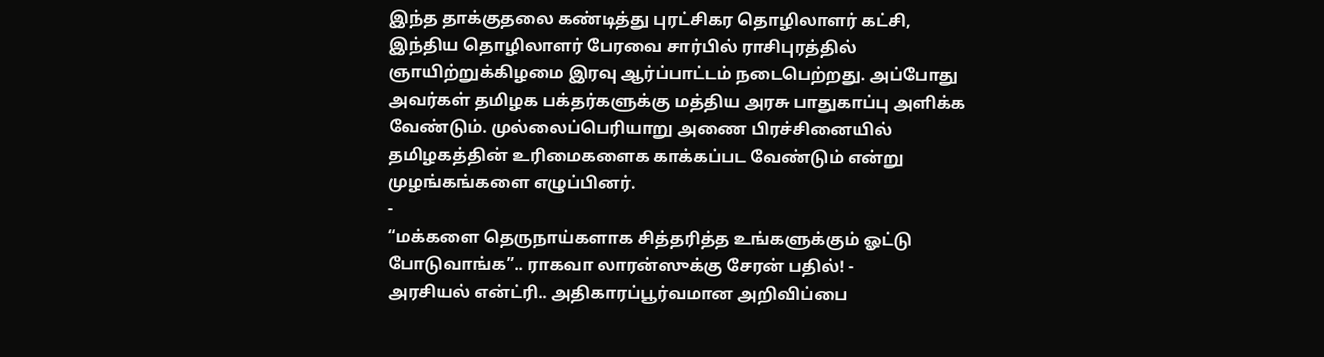இந்த தாக்குதலை கண்டித்து புரட்சிகர தொழிலாளர் கட்சி, இந்திய தொழிலாளர் பேரவை சார்பில் ராசிபுரத்தில் ஞாயிற்றுக்கிழமை இரவு ஆர்ப்பாட்டம் நடைபெற்றது. அப்போது அவர்கள் தமிழக பக்தர்களுக்கு மத்திய அரசு பாதுகாப்பு அளிக்க வேண்டும். முல்லைப்பெரியாறு அணை பிரச்சினையில் தமிழகத்தின் உரிமைகளைக காக்கப்பட வேண்டும் என்று முழங்கங்களை எழுப்பினர்.
-
“மக்களை தெருநாய்களாக சித்தரித்த உங்களுக்கும் ஓட்டு போடுவாங்க”.. ராகவா லாரன்ஸுக்கு சேரன் பதில்! -
அரசியல் என்ட்ரி.. அதிகாரப்பூர்வமான அறிவிப்பை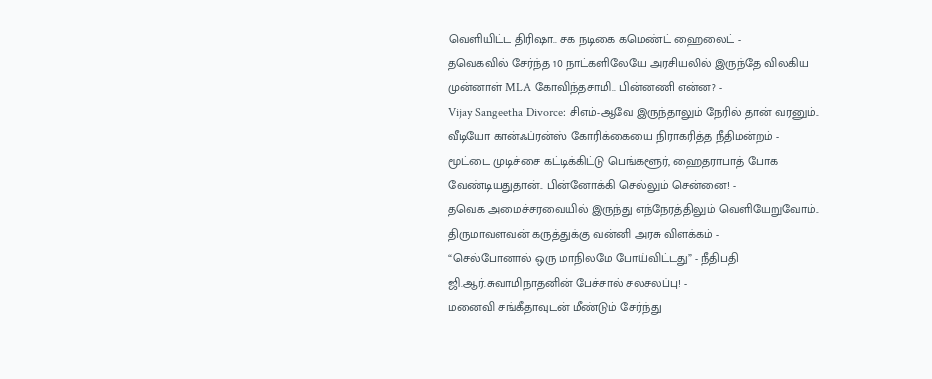வெளியிட்ட திரிஷா.. சக நடிகை கமெண்ட் ஹைலைட் -
தவெகவில் சேர்ந்த 10 நாட்களிலேயே அரசியலில் இருந்தே விலகிய முன்னாள் MLA கோவிந்தசாமி.. பின்னணி என்ன? -
Vijay Sangeetha Divorce: சிஎம்-ஆவே இருந்தாலும் நேரில் தான் வரனும்.. வீடியோ கான்ஃப்ரன்ஸ் கோரிக்கையை நிராகரித்த நீதிமன்றம் -
மூட்டை முடிச்சை கட்டிக்கிட்டு பெங்களூர், ஹைதராபாத் போக வேண்டியதுதான்.. பின்னோக்கி செல்லும் சென்னை! -
தவெக அமைச்சரவையில் இருந்து எந்நேரத்திலும் வெளியேறுவோம்.. திருமாவளவன் கருத்துக்கு வன்னி அரசு விளக்கம் -
“செல்போனால் ஒரு மாநிலமே போய்விட்டது” - நீதிபதி ஜி.ஆர்.சுவாமிநாதனின் பேச்சால் சலசலப்பு! -
மனைவி சங்கீதாவுடன் மீண்டும் சேர்ந்து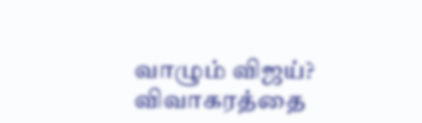வாழும் விஜய்? விவாகரத்தை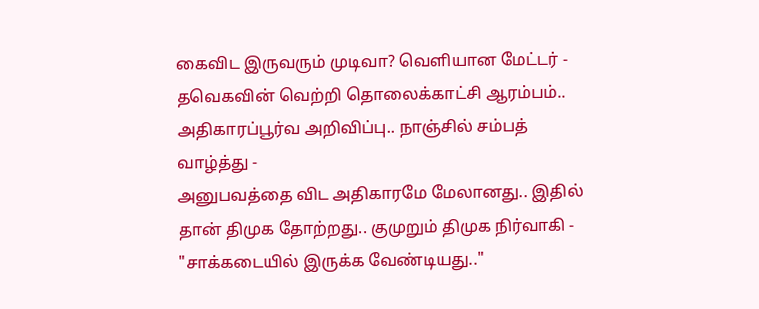கைவிட இருவரும் முடிவா? வெளியான மேட்டர் -
தவெகவின் வெற்றி தொலைக்காட்சி ஆரம்பம்.. அதிகாரப்பூர்வ அறிவிப்பு.. நாஞ்சில் சம்பத் வாழ்த்து -
அனுபவத்தை விட அதிகாரமே மேலானது.. இதில் தான் திமுக தோற்றது.. குமுறும் திமுக நிர்வாகி -
"சாக்கடையில் இருக்க வேண்டியது.."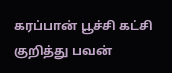கரப்பான் பூச்சி கட்சி குறித்து பவன்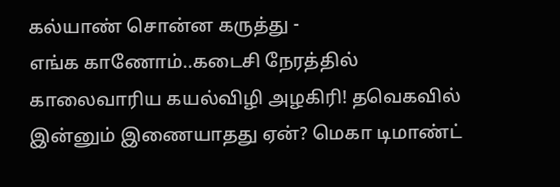கல்யாண் சொன்ன கருத்து -
எங்க காணோம்..கடைசி நேரத்தில் காலைவாரிய கயல்விழி அழகிரி! தவெகவில் இன்னும் இணையாதது ஏன்? மெகா டிமாண்ட்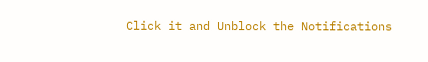Click it and Unblock the Notifications